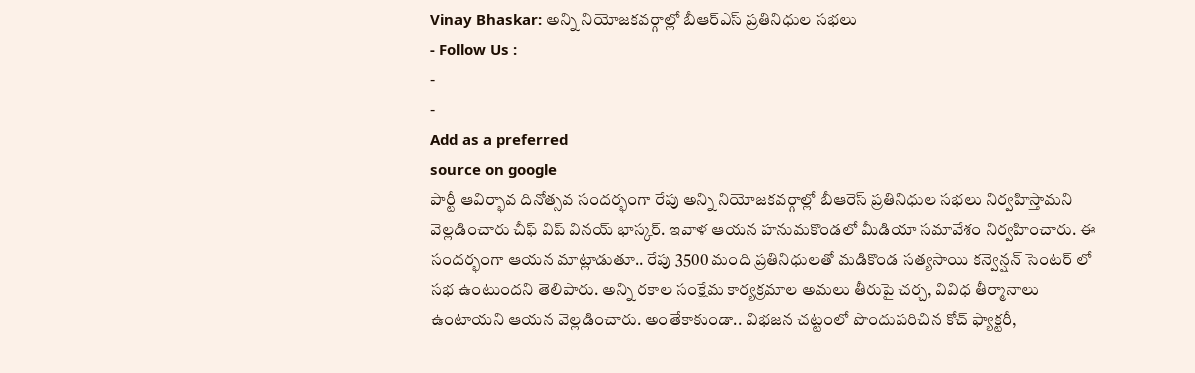Vinay Bhaskar: అన్ని నియోజకవర్గాల్లో బీఆర్ఎస్ ప్రతినిధుల సభలు
- Follow Us :
-
-
Add as a preferred
source on google
పార్టీ ఆవిర్భావ దినోత్సవ సందర్భంగా రేపు అన్ని నియోజకవర్గాల్లో బీఆరెస్ ప్రతినిధుల సభలు నిర్వహిస్తామని వెల్లడించారు చీఫ్ విప్ వినయ్ భాస్కర్. ఇవాళ ఆయన హనుమకొండలో మీడియా సమావేశం నిర్వహించారు. ఈ సందర్భంగా ఆయన మాట్లాడుతూ.. రేపు 3500 మంది ప్రతినిధులతో మడికొండ సత్యసాయి కన్వెన్షన్ సెంటర్ లో సభ ఉంటుందని తెలిపారు. అన్ని రకాల సంక్షేమ కార్యక్రమాల అమలు తీరుపై చర్చ, వివిధ తీర్మానాలు ఉంటాయని ఆయన వెల్లడించారు. అంతేకాకుండా.. విభజన చట్టంలో పొందుపరిచిన కోచ్ ఫ్యాక్టరీ,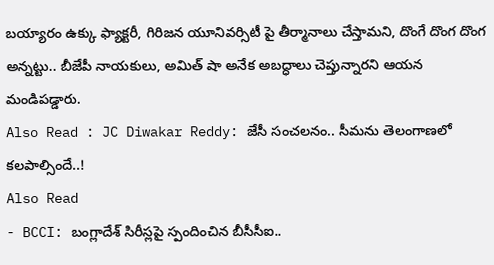బయ్యారం ఉక్కు ఫ్యాక్టరీ, గిరిజన యూనివర్సిటీ పై తీర్మానాలు చేస్తామని, దొంగే దొంగ దొంగ అన్నట్టు.. బీజేపీ నాయకులు, అమిత్ షా అనేక అబద్ధాలు చెప్తున్నారని ఆయన మండిపడ్డారు.
Also Read : JC Diwakar Reddy: జేసీ సంచలనం.. సీమను తెలంగాణలో కలపాల్సిందే..!
Also Read
- BCCI: బంగ్లాదేశ్ సిరీస్లపై స్పందించిన బీసీసీఐ..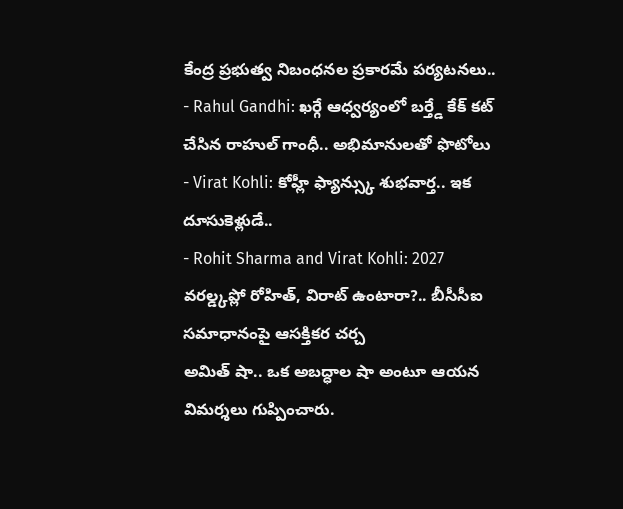కేంద్ర ప్రభుత్వ నిబంధనల ప్రకారమే పర్యటనలు..
- Rahul Gandhi: ఖర్గే ఆధ్వర్యంలో బర్త్డే కేక్ కట్ చేసిన రాహుల్ గాంధీ.. అభిమానులతో ఫొటోలు
- Virat Kohli: కోహ్లీ ఫ్యాన్స్కు శుభవార్త.. ఇక దూసుకెళ్లుడే..
- Rohit Sharma and Virat Kohli: 2027 వరల్డ్కప్లో రోహిత్, విరాట్ ఉంటారా?.. బీసీసీఐ సమాధానంపై ఆసక్తికర చర్చ
అమిత్ షా.. ఒక అబద్ధాల షా అంటూ ఆయన విమర్శలు గుప్పించారు.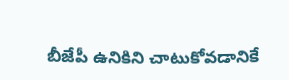బీజేపీ ఉనికిని చాటుకోవడానికే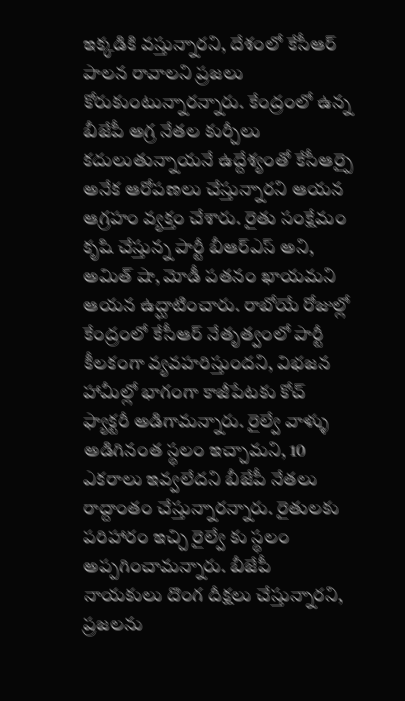ఇక్కడికి వస్తున్నారని, దేశంలో కేసీఆర్ పాలన రావాలని ప్రజలు కోరుకుంటున్నారన్నారు. కేంద్రంలో ఉన్న బీజేపీ అగ్ర నేతల కుర్చీలు కదులుతున్నాయనే ఉద్దేశ్యంతో కేసీఆర్పై అనేక ఆరోపణలు చేస్తున్నారని ఆయన ఆగ్రహం వ్యక్తం చేశారు. రైతు సంక్షేమం కృషి చేస్తున్న పార్టీ బీఆర్ఎస్ అని, అమిత్ షా, మోడీ పతనం ఖాయమని ఆయన ఉద్ఘాటించారు. రాబోయే రోజుల్లో కేంద్రంలో కేసీఆర్ నేతృత్వంలో పార్టీ కీలకంగా వ్యవహరిస్తుందని, విభజన హామీల్లో భాగంగా కాజీపేటకు కోచ్ ఫ్యాక్టరీ అడిగామన్నారు. రైల్వే వాళ్ళు అడిగినంత స్థలం ఇచ్చామని, 10 ఎకరాలు ఇవ్వలేదని బీజేపీ నేతలు రాద్దాంతం చేస్తున్నారన్నారు. రైతులకు పరిహారం ఇచ్చి రైల్వే కు స్థలం అప్పగించామన్నారు. బీజేపీ నాయకులు దొంగ దీక్షలు చేస్తున్నారని, ప్రజలను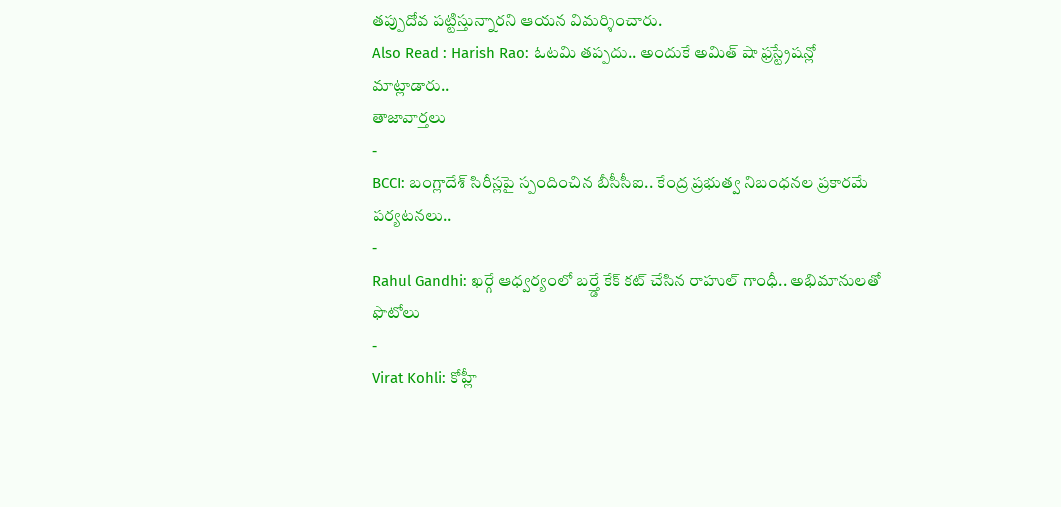తప్పుదోవ పట్టిస్తున్నారని ఆయన విమర్శించారు.
Also Read : Harish Rao: ఓటమి తప్పదు.. అందుకే అమిత్ షా ఫ్రస్ట్రేషన్లో మాట్లాడారు..
తాజావార్తలు
-
BCCI: బంగ్లాదేశ్ సిరీస్లపై స్పందించిన బీసీసీఐ.. కేంద్ర ప్రభుత్వ నిబంధనల ప్రకారమే పర్యటనలు..
-
Rahul Gandhi: ఖర్గే ఆధ్వర్యంలో బర్త్డే కేక్ కట్ చేసిన రాహుల్ గాంధీ.. అభిమానులతో ఫొటోలు
-
Virat Kohli: కోహ్లీ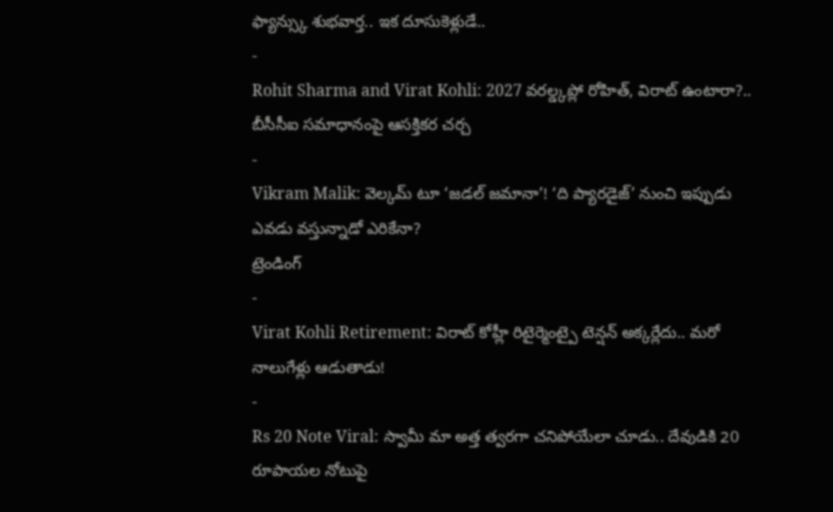ఫ్యాన్స్కు శుభవార్త.. ఇక దూసుకెళ్లుడే..
-
Rohit Sharma and Virat Kohli: 2027 వరల్డ్కప్లో రోహిత్, విరాట్ ఉంటారా?.. బీసీసీఐ సమాధానంపై ఆసక్తికర చర్చ
-
Vikram Malik: వెల్కమ్ టూ ‘జడల్ జమానా’! ‘ది ప్యారడైజ్’ నుంచి ఇప్పుడు ఎవడు వస్తున్నాడో ఎరికేనా?
ట్రెండింగ్
-
Virat Kohli Retirement: విరాట్ కోహ్లీ రిటైర్మెంట్పై టెన్షన్ అక్కర్లేదు.. మరో నాలుగేళ్లు ఆడుతాడు!
-
Rs 20 Note Viral: స్వామీ మా అత్త త్వరగా చనిపోయేలా చూడు.. దేవుడికి 20 రూపాయల నోటుపై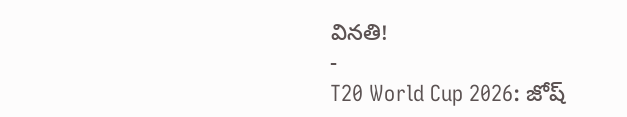వినతి!
-
T20 World Cup 2026: జోష్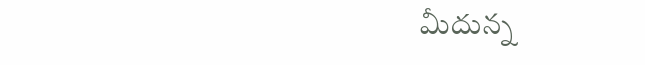మీదున్న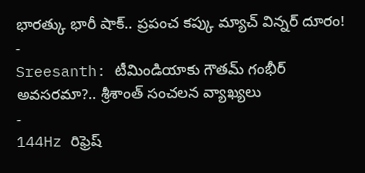భారత్కు భారీ షాక్.. ప్రపంచ కప్కు మ్యాచ్ విన్నర్ దూరం!
-
Sreesanth: టీమిండియాకు గౌతమ్ గంభీర్ అవసరమా?.. శ్రీశాంత్ సంచలన వ్యాఖ్యలు
-
144Hz రిఫ్రెష్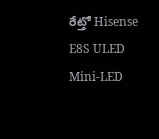రేట్తో Hisense E8S ULED Mini-LED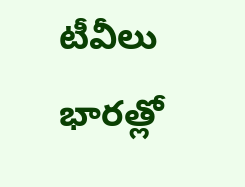టీవీలు భారత్లో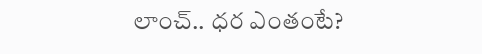లాంచ్.. ధర ఎంతంటే?